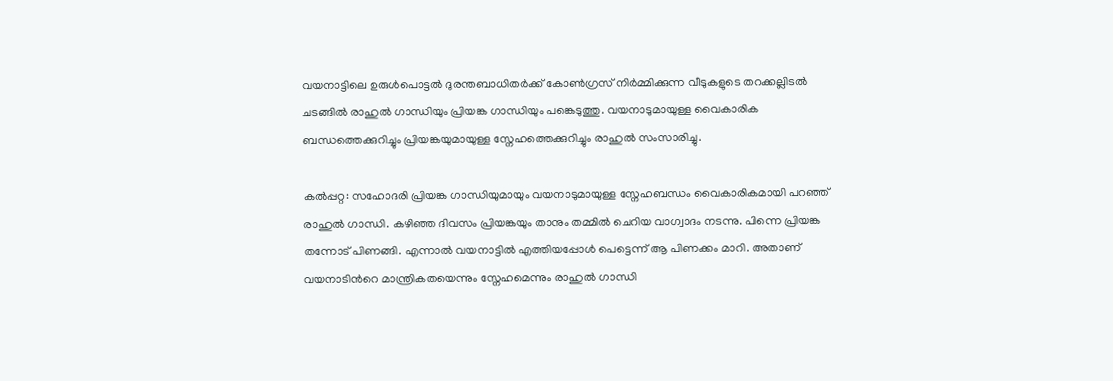വയനാട്ടിലെ ഉരുൾപൊട്ടൽ ദുരന്തബാധിതർക്ക് കോൺഗ്രസ് നിർമ്മിക്കുന്ന വീടുകളുടെ തറക്കല്ലിടൽ ചടങ്ങിൽ രാഹുൽ ഗാന്ധിയും പ്രിയങ്ക ഗാന്ധിയും പങ്കെടുത്തു. വയനാടുമായുള്ള വൈകാരിക ബന്ധത്തെക്കുറിച്ചും പ്രിയങ്കയുമായുള്ള സ്നേഹത്തെക്കുറിച്ചും രാഹുൽ സംസാരിച്ചു.

കല്‍പ്പറ്റ: സഹോദരി പ്രിയങ്ക ഗാന്ധിയുമായും വയനാടുമായുള്ള സ്നേഹബന്ധം വൈകാരികമായി പറഞ്ഞ് രാഹുൽ ഗാന്ധി. കഴിഞ്ഞ ദിവസം പ്രിയങ്കയും താനും തമ്മിൽ ചെറിയ വാഗ്വാദം നടന്നു. പിന്നെ പ്രിയങ്ക തന്നോട് പിണങ്ങി. എന്നാൽ വയനാട്ടിൽ എത്തിയപ്പോൾ പെട്ടെന്ന് ആ പിണക്കം മാറി. അതാണ് വയനാടിന്‍റെ മാന്ത്രികതയെന്നും സ്നേഹമെന്നും രാഹുൽ ഗാന്ധി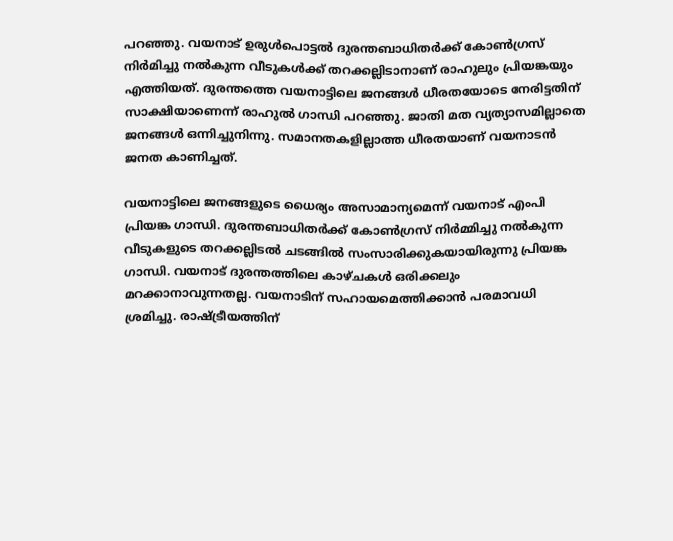പറഞ്ഞു. വയനാട് ഉരുൾപൊട്ടൽ ദുരന്തബാധിതർക്ക് കോൺഗ്രസ് നിർമിച്ചു നൽകുന്ന വീടുകൾക്ക് തറക്കല്ലിടാനാണ് രാഹുലും പ്രിയങ്കയും എത്തിയത്. ദുരന്തത്തെ വയനാട്ടിലെ ജനങ്ങൾ ധീരതയോടെ നേരിട്ടതിന് സാക്ഷിയാണെന്ന് രാഹുൽ ഗാന്ധി പറഞ്ഞു. ജാതി മത വ്യത്യാസമില്ലാതെ ജനങ്ങൾ ഒന്നിച്ചുനിന്നു. സമാനതകളില്ലാത്ത ധീരതയാണ് വയനാടൻ ജനത കാണിച്ചത്.

വയനാട്ടിലെ ജനങ്ങളുടെ ധൈര്യം അസാമാന്യമെന്ന് വയനാട് എംപി പ്രിയങ്ക ഗാന്ധി. ദുരന്തബാധിതർക്ക് കോൺഗ്രസ് നിർമ്മിച്ചു നൽകുന്ന വീടുകളുടെ തറക്കല്ലിടൽ ച‍ടങ്ങിൽ സംസാരിക്കുകയായിരുന്നു പ്രിയങ്ക ഗാന്ധി. വയനാട് ദുരന്തത്തിലെ കാഴ്ചകൾ ഒരിക്കലും മറക്കാനാവുന്നതല്ല. വയനാടിന് സഹായമെത്തിക്കാൻ പരമാവധി ശ്രമിച്ചു. രാഷ്ട്രീയത്തിന്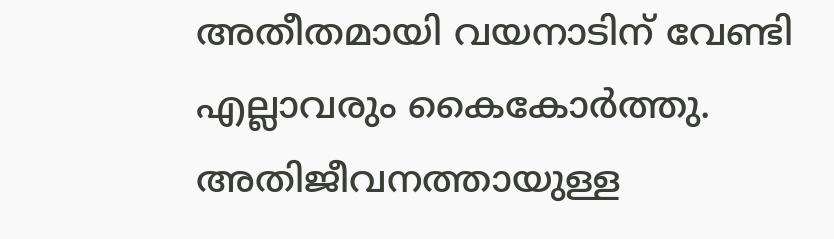അതീതമായി വയനാടിന് വേണ്ടി എല്ലാവരും കൈകോർത്തു. അതിജീവനത്തായുള്ള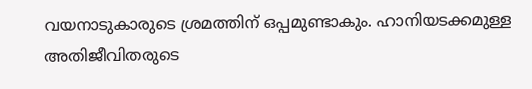വയനാടുകാരുടെ ശ്രമത്തിന് ഒപ്പമുണ്ടാകും. ഹാനിയടക്കമുള്ള അതിജീവിതരുടെ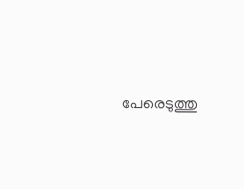പേരെടുത്തു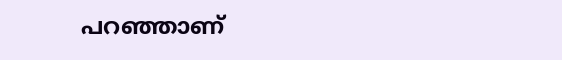പറഞ്ഞാണ്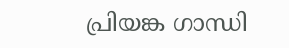പ്രിയങ്ക ഗാന്ധി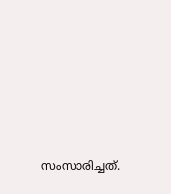സംസാരിച്ചത്.